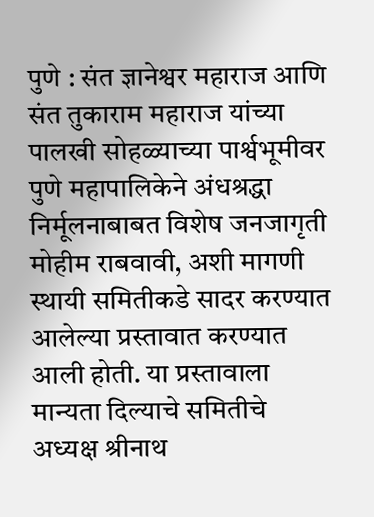पुणे : संत ज्ञानेश्वर महाराज आणि संत तुकाराम महाराज यांच्या पालखी सोहळ्याच्या पार्श्वभूमीवर पुणे महापालिकेने अंधश्रद्धा निर्मूलनाबाबत विशेष जनजागृती मोहीम राबवावी, अशी मागणी स्थायी समितीकडे सादर करण्यात आलेल्या प्रस्तावात करण्यात आली होती. या प्रस्तावाला मान्यता दिल्याचे समितीचे अध्यक्ष श्रीनाथ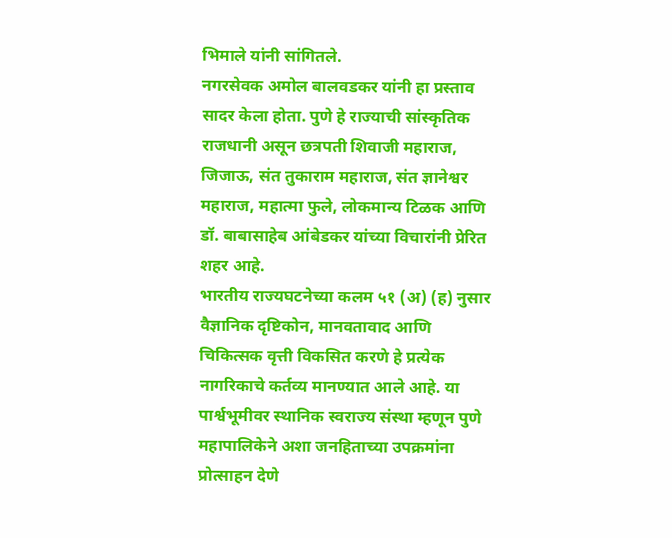भिमाले यांनी सांगितले.
नगरसेवक अमोल बालवडकर यांनी हा प्रस्ताव सादर केला होता. पुणे हे राज्याची सांस्कृतिक राजधानी असून छत्रपती शिवाजी महाराज, जिजाऊ, संत तुकाराम महाराज, संत ज्ञानेश्वर महाराज, महात्मा फुले, लोकमान्य टिळक आणि डॉ. बाबासाहेब आंबेडकर यांच्या विचारांनी प्रेरित शहर आहे.
भारतीय राज्यघटनेच्या कलम ५१ (अ) (ह) नुसार वैज्ञानिक दृष्टिकोन, मानवतावाद आणि चिकित्सक वृत्ती विकसित करणे हे प्रत्येक नागरिकाचे कर्तव्य मानण्यात आले आहे. या पार्श्वभूमीवर स्थानिक स्वराज्य संस्था म्हणून पुणे महापालिकेने अशा जनहिताच्या उपक्रमांना प्रोत्साहन देणे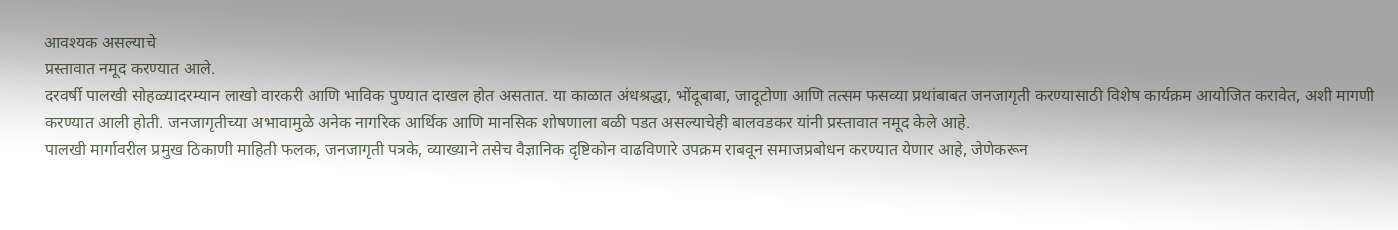आवश्यक असल्याचे
प्रस्तावात नमूद करण्यात आले.
दरवर्षी पालखी सोहळ्यादरम्यान लाखो वारकरी आणि भाविक पुण्यात दाखल होत असतात. या काळात अंधश्रद्धा, भोंदूबाबा, जादूटोणा आणि तत्सम फसव्या प्रथांबाबत जनजागृती करण्यासाठी विशेष कार्यक्रम आयोजित करावेत, अशी मागणी करण्यात आली होती. जनजागृतीच्या अभावामुळे अनेक नागरिक आर्थिक आणि मानसिक शोषणाला बळी पडत असल्याचेही बालवडकर यांनी प्रस्तावात नमूद केले आहे.
पालखी मार्गावरील प्रमुख ठिकाणी माहिती फलक, जनजागृती पत्रके, व्याख्याने तसेच वैज्ञानिक दृष्टिकोन वाढविणारे उपक्रम राबवून समाजप्रबोधन करण्यात येणार आहे, जेणेकरून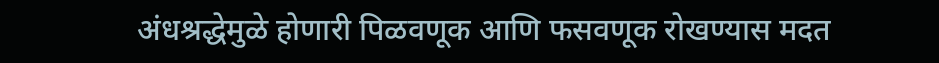अंधश्रद्धेमुळे होणारी पिळवणूक आणि फसवणूक रोखण्यास मदत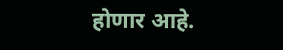होणार आहे.